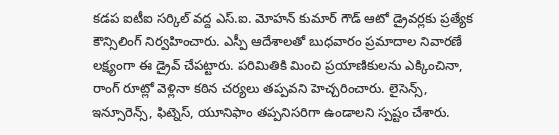కడప ఐటీఐ సర్కిల్ వద్ద ఎస్.ఐ. మోహన్ కుమార్ గౌడ్ ఆటో డ్రైవర్లకు ప్రత్యేక కౌన్సిలింగ్ నిర్వహించారు. ఎస్పీ ఆదేశాలతో బుధవారం ప్రమాదాల నివారణే లక్ష్యంగా ఈ డ్రైవ్ చేపట్టారు. పరిమితికి మించి ప్రయాణికులను ఎక్కించినా, రాంగ్ రూట్లో వెళ్లినా కఠిన చర్యలు తప్పవని హెచ్చరించారు. లైసెన్స్, ఇన్సూరెన్స్, ఫిట్నెస్, యూనిఫాం తప్పనిసరిగా ఉండాలని స్పష్టం చేశారు.